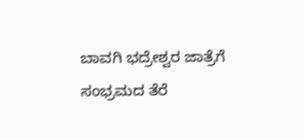ಬಾವಗಿ ಭದ್ರೇಶ್ವರ ಜಾತ್ರೆಗೆ ಸಂಭ್ರಮದ ತೆರೆ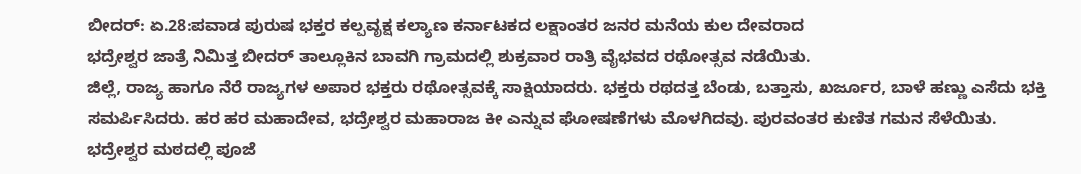ಬೀದರ್: ಏ.28:ಪವಾಡ ಪುರುಷ ಭಕ್ತರ ಕಲ್ಪವೃಕ್ಷ ಕಲ್ಯಾಣ ಕರ್ನಾಟಕದ ಲಕ್ಷಾಂತರ ಜನರ ಮನೆಯ ಕುಲ ದೇವರಾದ
ಭದ್ರೇಶ್ವರ ಜಾತ್ರೆ ನಿಮಿತ್ತ ಬೀದರ್ ತಾಲ್ಲೂಕಿನ ಬಾವಗಿ ಗ್ರಾಮದಲ್ಲಿ ಶುಕ್ರವಾರ ರಾತ್ರಿ ವೈಭವದ ರಥೋತ್ಸವ ನಡೆಯಿತು.
ಜಿಲ್ಲೆ, ರಾಜ್ಯ ಹಾಗೂ ನೆರೆ ರಾಜ್ಯಗಳ ಅಪಾರ ಭಕ್ತರು ರಥೋತ್ಸವಕ್ಕೆ ಸಾಕ್ಷಿಯಾದರು. ಭಕ್ತರು ರಥದತ್ತ ಬೆಂಡು, ಬತ್ತಾಸು, ಖರ್ಜೂರ, ಬಾಳೆ ಹಣ್ಣು ಎಸೆದು ಭಕ್ತಿ ಸಮರ್ಪಿಸಿದರು. ಹರ ಹರ ಮಹಾದೇವ, ಭದ್ರೇಶ್ವರ ಮಹಾರಾಜ ಕೀ ಎನ್ನುವ ಘೋಷಣೆಗಳು ಮೊಳಗಿದವು. ಪುರವಂತರ ಕುಣಿತ ಗಮನ ಸೆಳೆಯಿತು. ಭದ್ರೇಶ್ವರ ಮಠದಲ್ಲಿ ಪೂಜೆ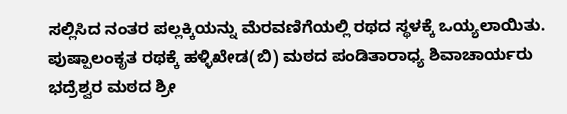ಸಲ್ಲಿಸಿದ ನಂತರ ಪಲ್ಲಕ್ಕಿಯನ್ನು ಮೆರವಣಿಗೆಯಲ್ಲಿ ರಥದ ಸ್ಥಳಕ್ಕೆ ಒಯ್ಯಲಾಯಿತು. ಪುಷ್ಪಾಲಂಕೃತ ರಥಕ್ಕೆ ಹಳ್ಳಿಖೇಡ(ಬಿ) ಮಠದ ಪಂಡಿತಾರಾಧ್ಯ ಶಿವಾಚಾರ್ಯರು ಭದ್ರೆಶ್ವರ ಮಠದ ಶ್ರೀ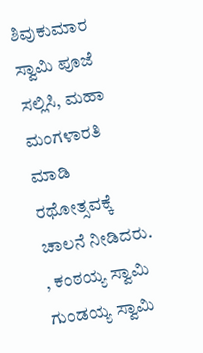ಶಿವುಕುಮಾರ ಸ್ವಾಮಿ ಪೂಜೆ ಸಲ್ಲಿಸಿ, ಮಹಾ ಮಂಗಳಾರತಿ ಮಾಡಿ ರಥೋತ್ಸವಕ್ಕೆ ಚಾಲನೆ ನೀಡಿದರು.
, ಕಂಠಯ್ಯ ಸ್ವಾಮಿ ಗುಂಡಯ್ಯ ಸ್ವಾಮಿ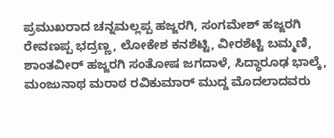ಪ್ರಮುಖರಾದ ಚನ್ನಮಲ್ಲಪ್ಪ ಹಜ್ಜರಗಿ, ಸಂಗಮೇಶ್ ಹಜ್ಜರಗಿ ರೇವಣಪ್ಪ ಭದ್ರಣ್ಣ, ಲೋಕೇಶ ಕನಶೆಟ್ಟಿ, ವೀರಶೆಟ್ಟಿ ಬಮ್ಮಣಿ, ಶಾಂತವೀರ್ ಹಜ್ಜರಗಿ ಸಂತೋಷ ಜಗದಾಳೆ, ಸಿದ್ಧಾರೂಢ ಭಾಲ್ಕೆ, ಮಂಜುನಾಥ ಮರಾಠ ರವಿಕುಮಾರ್ ಮುದ್ದ ಮೊದಲಾದವರು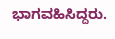ಭಾಗವಹಿಸಿದ್ದರು.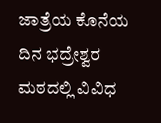ಜಾತ್ರೆಯ ಕೊನೆಯ ದಿನ ಭದ್ರೇಶ್ವರ ಮಠದಲ್ಲಿ ವಿವಿಧ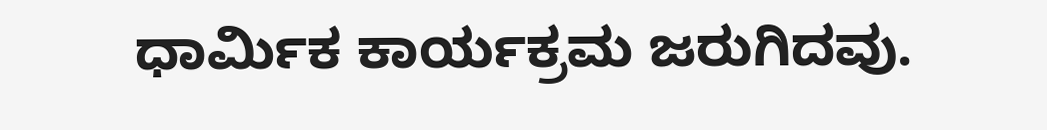ಧಾರ್ಮಿಕ ಕಾರ್ಯಕ್ರಮ ಜರುಗಿದವು.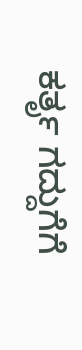ಕರ್ತೃ ಗದ್ದುಗೆಗೆ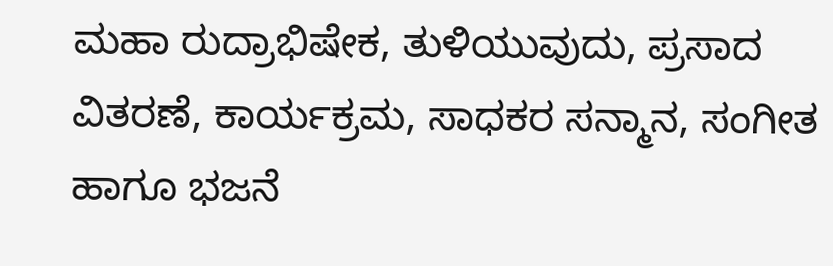ಮಹಾ ರುದ್ರಾಭಿಷೇಕ, ತುಳಿಯುವುದು, ಪ್ರಸಾದ ವಿತರಣೆ, ಕಾರ್ಯಕ್ರಮ, ಸಾಧಕರ ಸನ್ಮಾನ, ಸಂಗೀತ ಹಾಗೂ ಭಜನೆ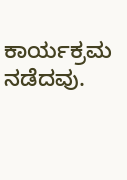ಕಾರ್ಯಕ್ರಮ ನಡೆದವು.